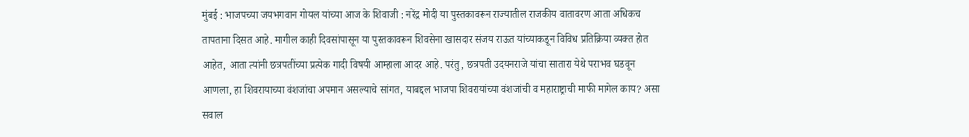मुंबई : भाजपच्या जयभगवान गोयल यांच्या आज के शिवाजी : नरेंद्र मोदी या पुस्तकावरून राज्यातील राजकीय वातावरण आता अधिकच तापताना दिसत आहे. मागील काही दिवसांपासून या पुस्तकावरून शिवसेना खासदार संजय राऊत यांच्याकडून विविध प्रतिक्रिया व्यक्त होत आहेत, आता त्यांनी छत्रपतींच्या प्रत्येक गादी विषयी आम्हाला आदर आहे. परंतु, छत्रपती उदयनराजे यांचा सातारा येथे पराभव घडवून आणला, हा शिवरायाच्या वंशजांचा अपमान असल्याचे सांगत, याबद्दल भाजपा शिवरायांच्या वंशजांची व महाराष्ट्राची माफी मागेल काय? असा सवाल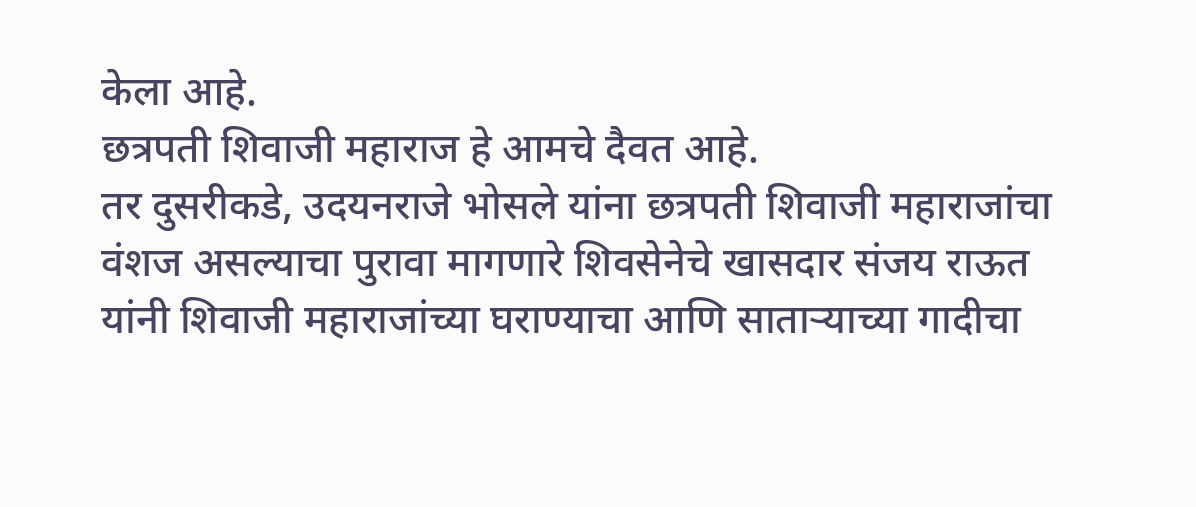केला आहे.
छत्रपती शिवाजी महाराज हे आमचे दैवत आहे.
तर दुसरीकडे, उदयनराजे भोसले यांना छत्रपती शिवाजी महाराजांचा वंशज असल्याचा पुरावा मागणारे शिवसेनेचे खासदार संजय राऊत यांनी शिवाजी महाराजांच्या घराण्याचा आणि साताऱ्याच्या गादीचा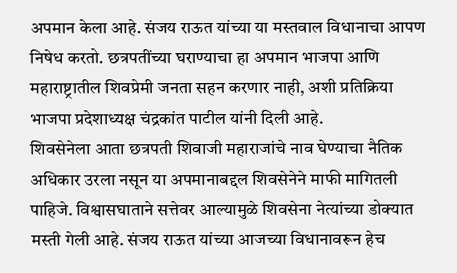अपमान केला आहे. संजय राऊत यांच्या या मस्तवाल विधानाचा आपण निषेध करतो. छत्रपतींच्या घराण्याचा हा अपमान भाजपा आणि महाराष्ट्रातील शिवप्रेमी जनता सहन करणार नाही, अशी प्रतिक्रिया भाजपा प्रदेशाध्यक्ष चंद्रकांत पाटील यांनी दिली आहे.
शिवसेनेला आता छत्रपती शिवाजी महाराजांचे नाव घेण्याचा नैतिक अधिकार उरला नसून या अपमानाबद्दल शिवसेनेने माफी मागितली पाहिजे. विश्वासघाताने सत्तेवर आल्यामुळे शिवसेना नेत्यांच्या डोक्यात मस्ती गेली आहे. संजय राऊत यांच्या आजच्या विधानावरून हेच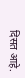दिसत आहे.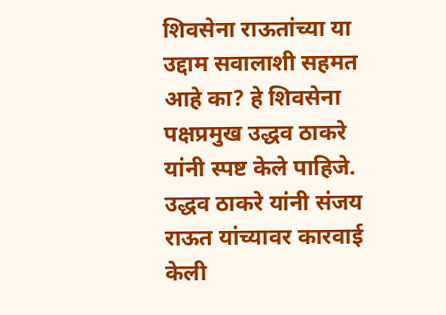शिवसेना राऊतांच्या या उद्दाम सवालाशी सहमत आहे का? हे शिवसेना पक्षप्रमुख उद्धव ठाकरे यांनी स्पष्ट केले पाहिजे. उद्धव ठाकरे यांनी संजय राऊत यांच्यावर कारवाई केली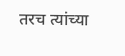तरच त्यांच्या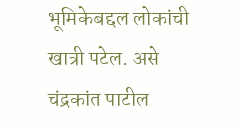भूमिकेबद्दल लोकांची खात्री पटेल. असे चंद्रकांत पाटील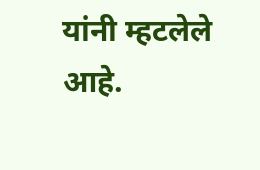यांनी म्हटलेले आहे.